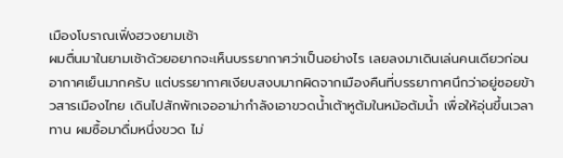เมืองโบราณเฟิ่งฮวงยามเช้า
ผมตื่นมาในยามเช้าด้วยอยากจะเห็นบรรยากาศว่าเป็นอย่างไร เลยลงมาเดินเล่นคนเดียวก่อน อากาศเย็นมากครับ แต่บรรยากาศเงียบสงบมากผิดจากเมืองคืนที่บรรยากาศนึกว่าอยู่ซอยข้าวสารเมืองไทย เดินไปสักพักเจออาม่ากำลังเอาขวดน้ำเต้าหูต้มในหม้อต้มน้ำ เพื่อให้อุ่นขึ้นเวลาทาน ผมซื้อมาดื่มหนึ่งขวด ไม่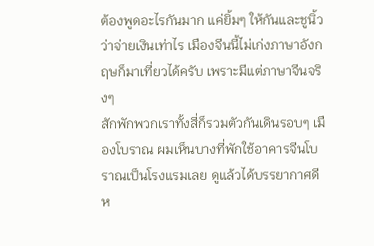ต้องพูดอะไรกันมาก แค่ยิ้มๆ ให้กันและชูนิ้วว่าจ่ายเงินเท่าไร เมืองจีนนี้ไม่เก่งภาษาอังกฤษก็มาเที่ยวได้ครับ เพราะมีแต่ภาษาจีนจริงๆ
สักพักพวกเราทั้งสี่ก็รวมตัวกันเดินรอบๆ เมืองโบราณ ผมเห็นบางที่พักใช้อาคารจีนโบราณเป็นโรงแรมเลย ดูแล้วได้บรรยากาศดี ห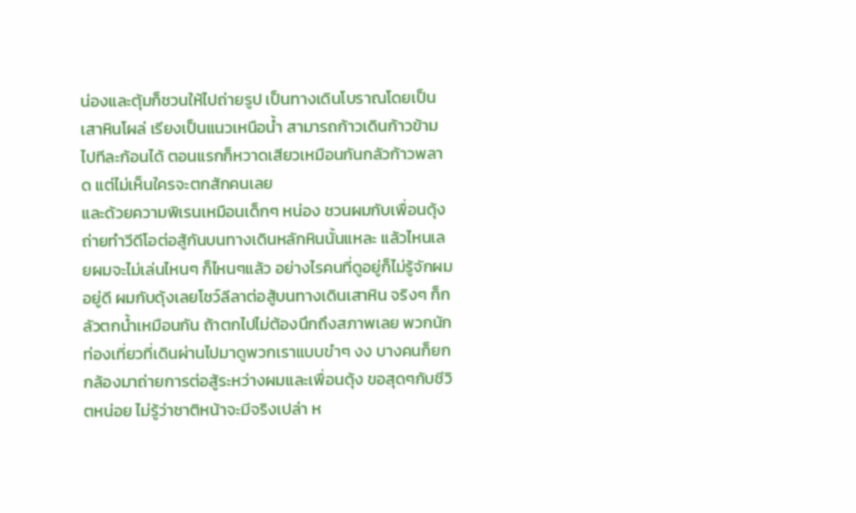น่องและตุ้มก็ชวนให้ไปถ่ายรูป เป็นทางเดินโบราณโดยเป็นเสาหินโผล่ เรียงเป็นแนวเหนือน้ำ สามารถก้าวเดินก้าวข้ามไปทีละก้อนได้ ตอนแรกก็หวาดเสียวเหมือนกันกลัวก้าวพลาด แต่ไม่เห็นใครจะตกสักคนเลย
และด้วยความพิเรนเหมือนเด็กๆ หน่อง ชวนผมกับเพื่อนดุ้ง ถ่ายทำวีดีโอต่อสู้กันบนทางเดินหลักหินนั้นแหละ แล้วไหนเลยผมจะไม่เล่นไหนๆ ก็ไหนๆแล้ว อย่างไรคนที่ดูอยู่ก็ไม่รู้จักผมอยู่ดี ผมกับดุ้งเลยโชว์ลีลาต่อสู้บนทางเดินเสาหิน จริงๆ ก็กลัวตกน้ำเหมือนกัน ถ้าตกไปไม่ต้องนึกถึงสภาพเลย พวกนักท่องเที่ยวที่เดินผ่านไปมาดูพวกเราแบบขำๆ งง บางคนก็ยกกล้องมาถ่ายการต่อสู้ระหว่างผมและเพื่อนดุ้ง ขอสุดๆกับชีวิตหน่อย ไม่รู้ว่าชาติหน้าจะมีจริงเปล่า ห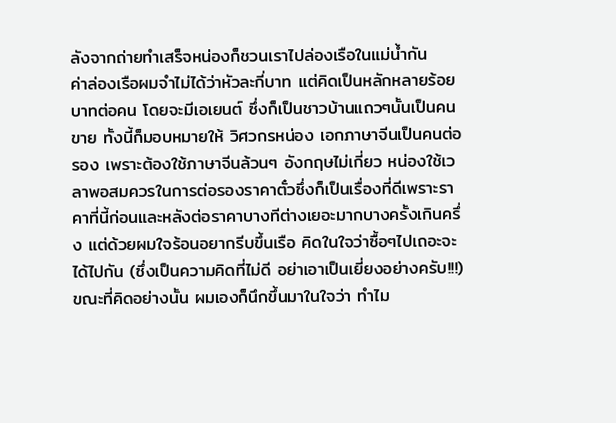ลังจากถ่ายทำเสร็จหน่องก็ชวนเราไปล่องเรือในแม่น้ำกัน
ค่าล่องเรือผมจำไม่ได้ว่าหัวละกี่บาท แต่คิดเป็นหลักหลายร้อยบาทต่อคน โดยจะมีเอเยนต์ ซึ่งก็เป็นชาวบ้านแถวๆนั้นเป็นคนขาย ทั้งนี้ก็มอบหมายให้ วิศวกรหน่อง เอกภาษาจีนเป็นคนต่อรอง เพราะต้องใช้ภาษาจีนล้วนๆ อังกฤษไม่เกี่ยว หน่องใช้เวลาพอสมควรในการต่อรองราคาตั๋วซึ่งก็เป็นเรื่องที่ดีเพราะราคาที่นี้ก่อนและหลังต่อราคาบางทีต่างเยอะมากบางครั้งเกินครึ่ง แต่ด้วยผมใจร้อนอยากรีบขึ้นเรือ คิดในใจว่าซื้อๆไปเถอะจะได้ไปกัน (ซึ่งเป็นความคิดที่ไม่ดี อย่าเอาเป็นเยี่ยงอย่างครับ!!!) ขณะที่คิดอย่างนั้น ผมเองก็นึกขึ้นมาในใจว่า ทำไม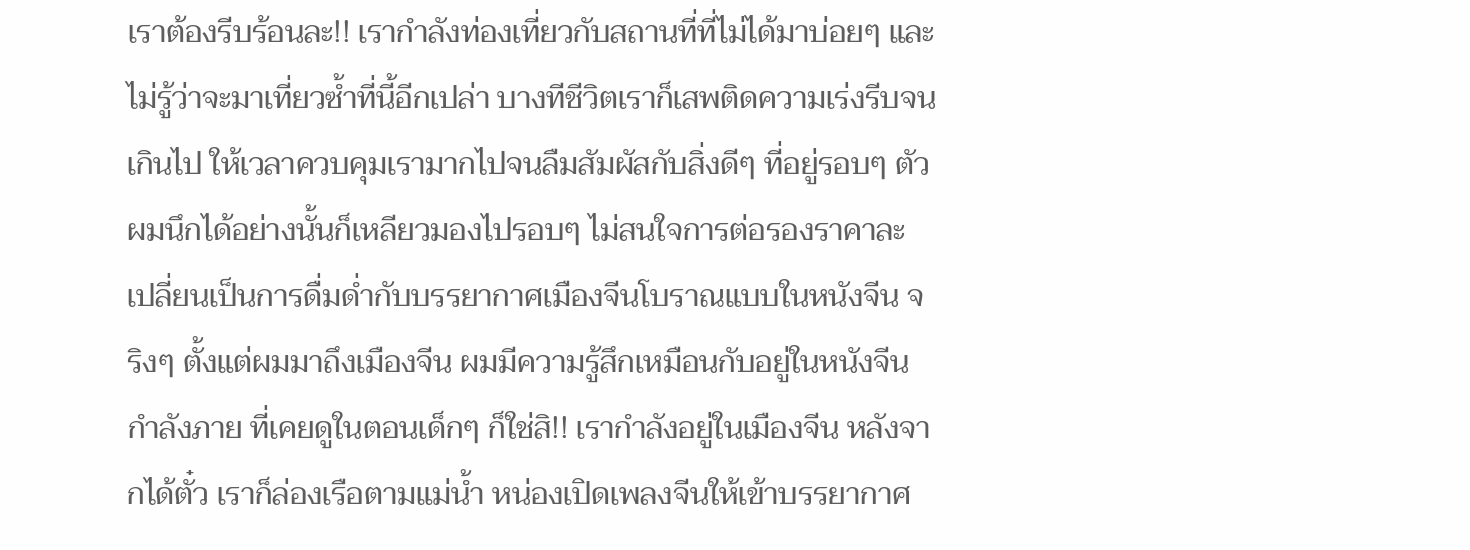เราต้องรีบร้อนละ!! เรากำลังท่องเที่ยวกับสถานที่ที่ไม่ได้มาบ่อยๆ และไม่รู้ว่าจะมาเที่ยวซ้ำที่นี้อีกเปล่า บางทีชีวิตเราก็เสพติดความเร่งรีบจนเกินไป ให้เวลาควบคุมเรามากไปจนลืมสัมผัสกับสิ่งดีๆ ที่อยู่รอบๆ ตัว ผมนึกได้อย่างนั้นก็เหลียวมองไปรอบๆ ไม่สนใจการต่อรองราคาละ เปลี่ยนเป็นการดื่มด่ำกับบรรยากาศเมืองจีนโบราณแบบในหนังจีน จริงๆ ตั้งแต่ผมมาถึงเมืองจีน ผมมีความรู้สึกเหมือนกับอยู่ในหนังจีนกำลังภาย ที่เคยดูในตอนเด็กๆ ก็ใช่สิ!! เรากำลังอยู่ในเมืองจีน หลังจากได้ตั๋ว เราก็ล่องเรือตามแม่น้ำ หน่องเปิดเพลงจีนให้เข้าบรรยากาศ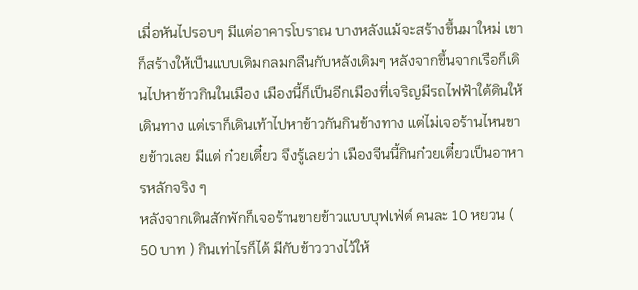เมื่อหันไปรอบๆ มีแต่อาคารโบราณ บางหลังแม้จะสร้างขึ้นมาใหม่ เขาก็สร้างให้เป็นแบบเดิมกลมกลืนกับหลังเดิมๆ หลังจากขึ้นจากเรือก็เดินไปหาข้าวกินในเมือง เมืองนี้ก็เป็นอีกเมืองที่เจริญมีรถไฟฟ้าใต้ดินให้เดินทาง แต่เราก็เดินเท้าไปหาข้าวกันกินข้างทาง แต่ไม่เจอร้านไหนขายข้าวเลย มีแต่ ก๋วยเตี๋ยว จึงรู้เลยว่า เมืองจีนนี้กินก๋วยเตี๋ยวเป็นอาหารหลักจริง ๆ
หลังจากเดินสักพักก็เจอร้านขายข้าวแบบบุฟเฟ่ต์ คนละ 10 หยวน ( 50 บาท ) กินเท่าไรก็ได้ มีกับข้าววางไว้ให้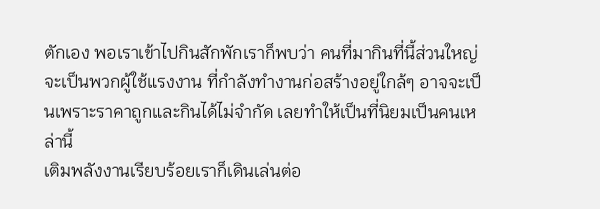ตักเอง พอเราเข้าไปกินสักพักเราก็พบว่า คนที่มากินที่นี้ส่วนใหญ่จะเป็นพวกผู้ใช้แรงงาน ที่กำลังทำงานก่อสร้างอยู่ใกล้ๆ อาจจะเป็นเพราะราคาถูกและกินได้ไม่จำกัด เลยทำให้เป็นที่นิยมเป็นคนเหล่านี้
เติมพลังงานเรียบร้อยเราก็เดินเล่นต่อ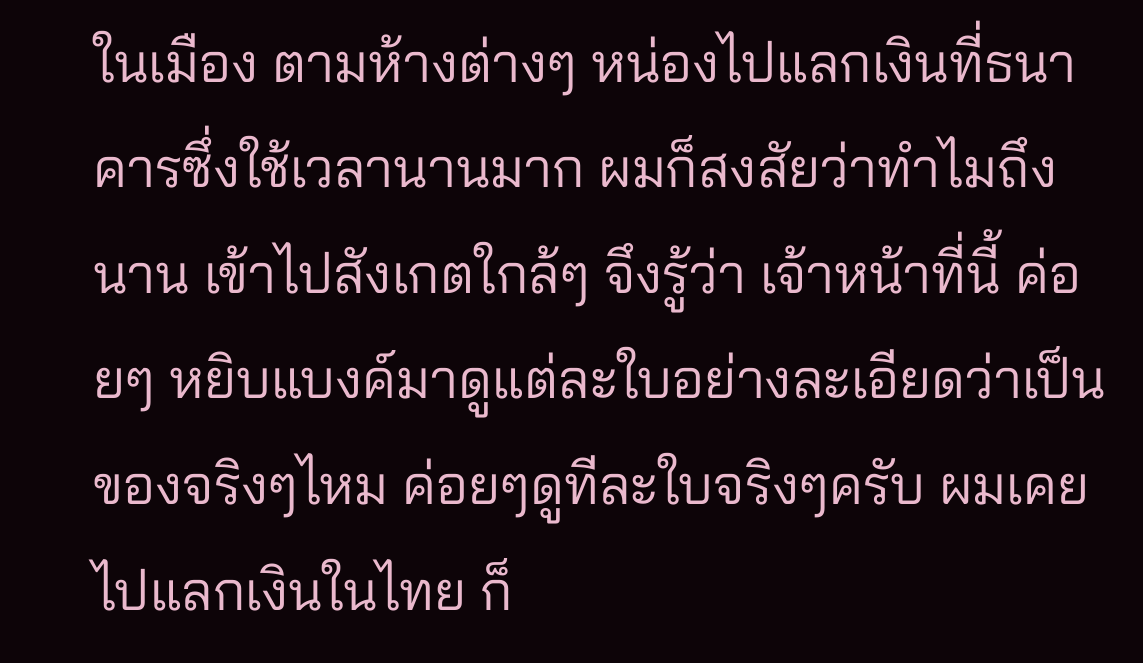ในเมือง ตามห้างต่างๆ หน่องไปแลกเงินที่ธนาคารซึ่งใช้เวลานานมาก ผมก็สงสัยว่าทำไมถึงนาน เข้าไปสังเกตใกล้ๆ จึงรู้ว่า เจ้าหน้าที่นี้ ค่อยๆ หยิบแบงค์มาดูแต่ละใบอย่างละเอียดว่าเป็นของจริงๆไหม ค่อยๆดูทีละใบจริงๆครับ ผมเคยไปแลกเงินในไทย ก็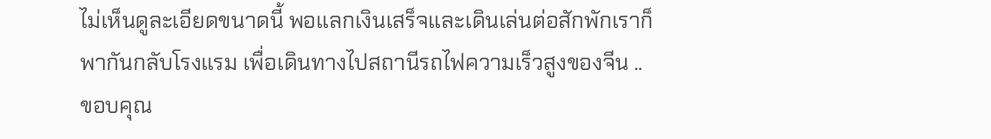ไม่เห็นดูละเอียดขนาดนี้ พอแลกเงินเสร็จและเดินเล่นต่อสักพักเราก็พากันกลับโรงแรม เพื่อเดินทางไปสถานีรถไฟความเร็วสูงของจีน ..
ขอบคุณ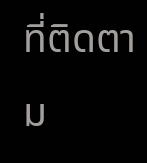ที่ติดตาม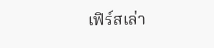เฟิร์สเล่า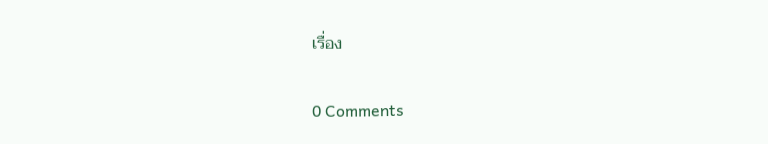เรื่อง

0 Comments